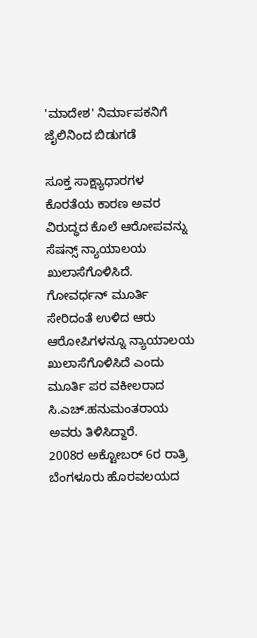'ಮಾದೇಶ' ನಿರ್ಮಾಪಕನಿಗೆ ಜೈಲಿನಿಂದ ಬಿಡುಗಡೆ

ಸೂಕ್ತ ಸಾಕ್ಷ್ಯಾಧಾರಗಳ ಕೊರತೆಯ ಕಾರಣ ಅವರ ವಿರುದ್ಧದ ಕೊಲೆ ಆರೋಪವನ್ನು ಸೆಷನ್ಸ್ ನ್ಯಾಯಾಲಯ ಖುಲಾಸೆಗೊಳಿಸಿದೆ. ಗೋವರ್ಧನ್ ಮೂರ್ತಿ ಸೇರಿದಂತೆ ಉಳಿದ ಆರು ಆರೋಪಿಗಳನ್ನೂ ನ್ಯಾಯಾಲಯ ಖುಲಾಸೆಗೊಳಿಸಿದೆ ಎಂದು ಮೂರ್ತಿ ಪರ ವಕೀಲರಾದ ಸಿ.ಎಚ್.ಹನುಮಂತರಾಯ ಅವರು ತಿಳಿಸಿದ್ದಾರೆ.
2008ರ ಅಕ್ಟೋಬರ್ 6ರ ರಾತ್ರಿ ಬೆಂಗಳೂರು ಹೊರವಲಯದ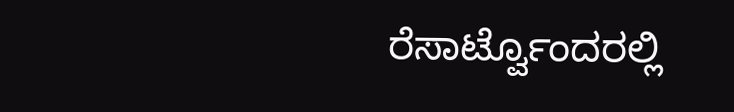ರೆಸಾರ್ಟ್ವೊಂದರಲ್ಲಿ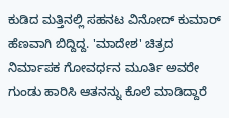ಕುಡಿದ ಮತ್ತಿನಲ್ಲಿ ಸಹನಟ ವಿನೋದ್ ಕುಮಾರ್ ಹೆಣವಾಗಿ ಬಿದ್ದಿದ್ದ. 'ಮಾದೇಶ' ಚಿತ್ರದ ನಿರ್ಮಾಪಕ ಗೋವರ್ಧನ ಮೂರ್ತಿ ಅವರೇ ಗುಂಡು ಹಾರಿಸಿ ಆತನನ್ನು ಕೊಲೆ ಮಾಡಿದ್ದಾರೆ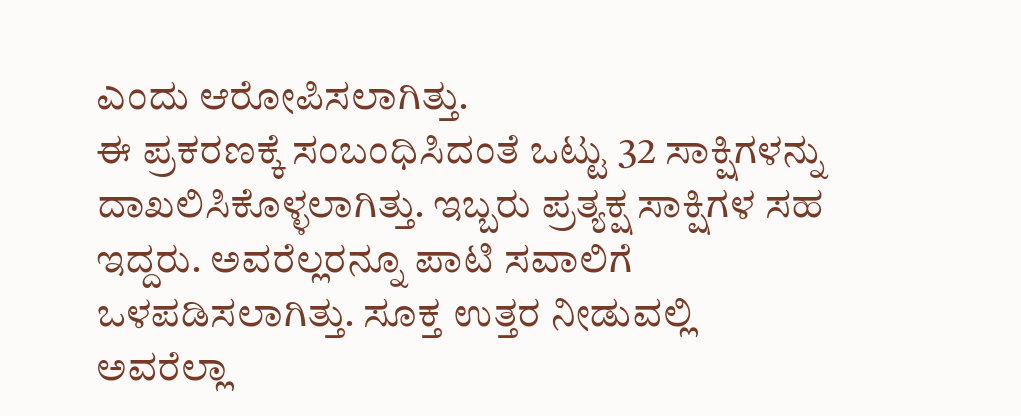ಎಂದು ಆರೋಪಿಸಲಾಗಿತ್ತು.
ಈ ಪ್ರಕರಣಕ್ಕೆ ಸಂಬಂಧಿಸಿದಂತೆ ಒಟ್ಟು 32 ಸಾಕ್ಷಿಗಳನ್ನು ದಾಖಲಿಸಿಕೊಳ್ಳಲಾಗಿತ್ತು. ಇಬ್ಬರು ಪ್ರತ್ಯಕ್ಷ ಸಾಕ್ಷಿಗಳ ಸಹ ಇದ್ದರು. ಅವರೆಲ್ಲರನ್ನೂ ಪಾಟಿ ಸವಾಲಿಗೆ ಒಳಪಡಿಸಲಾಗಿತ್ತು. ಸೂಕ್ತ ಉತ್ತರ ನೀಡುವಲ್ಲಿ ಅವರೆಲ್ಲಾ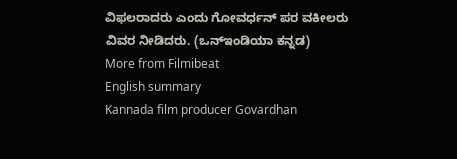ವಿಫಲರಾದರು ಎಂದು ಗೋವರ್ಧನ್ ಪರ ವಕೀಲರು ವಿವರ ನೀಡಿದರು. (ಒನ್ಇಂಡಿಯಾ ಕನ್ನಡ)
More from Filmibeat
English summary
Kannada film producer Govardhan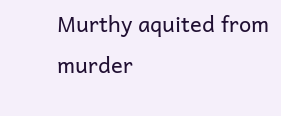Murthy aquited from murder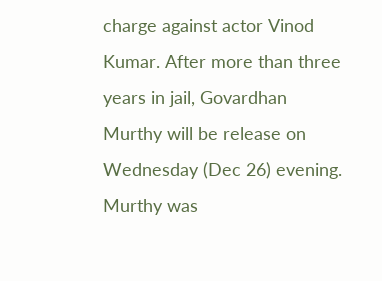charge against actor Vinod Kumar. After more than three years in jail, Govardhan Murthy will be release on Wednesday (Dec 26) evening. Murthy was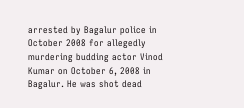arrested by Bagalur police in October 2008 for allegedly murdering budding actor Vinod Kumar on October 6, 2008 in Bagalur. He was shot dead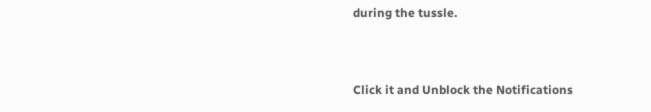during the tussle.


Click it and Unblock the Notifications